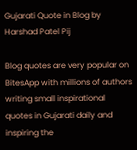Gujarati Quote in Blog by Harshad Patel Pij

Blog quotes are very popular on BitesApp with millions of authors writing small inspirational quotes in Gujarati daily and inspiring the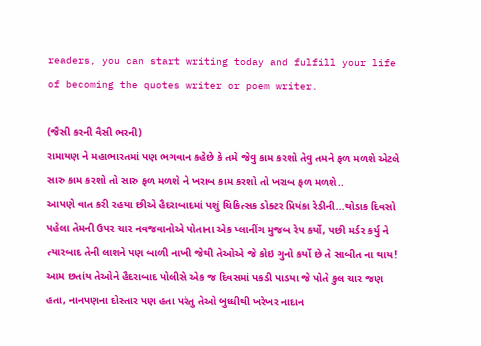readers, you can start writing today and fulfill your life of becoming the quotes writer or poem writer.

(જૈસી કરની વૈસી ભરની)
રામાયણ ને મહાભારતમાં પણ ભગવાન કહેછે કે તમે જેવુ કામ કરશો તેવુ તમને ફળ મળશે એટલે સારુ કામ કરશો તો સારુ ફળ મળશે ને ખરાબ કામ કરશો તો ખરાબ ફળ મળશે..
આપણે વાત કરી રહયા છીએ હૈદરાબાદમાં પશું ચિકિત્સક ડોક્ટર પ્રિયંકા રેડીની...થોડાક દિવસો પહેલા તેમની ઉપર ચાર નવજવાનોએ પોતાના એક પ્લાનીંગ મુજબ રેપ કર્યો, પછી મર્ડર કર્યુ ને ત્યારબાદ તેની લાશને પણ બાળી નાખી જેથી તેઓએ જે કોઇ ગુનો કર્યો છે તે સાબીત ના થાય! આમ છતાંય તેઓને હૈદરાબાદ પોલીસે એક જ દિવસમાં પકડી પાડયા જે પોતે કુલ ચાર જણ હતા, નાનપણના દોસ્તાર પણ હતા પરંતુ તેઓ બુધ્ધીથી ખરેખર નાદાન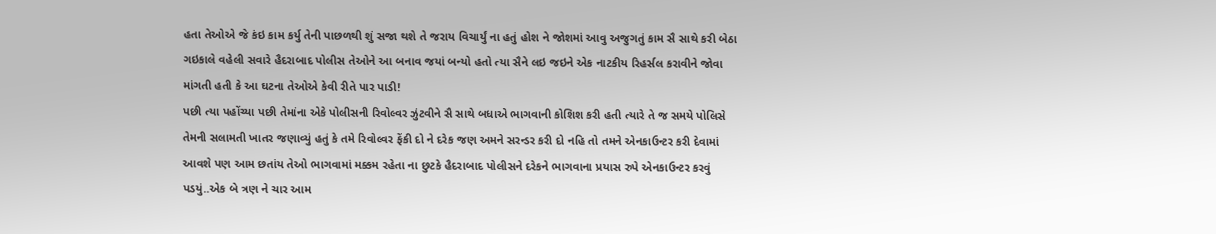હતા તેઓએ જે કંઇ કામ કર્યુ તેની પાછળથી શું સજા થશે તે જરાય વિચાર્યું ના હતું હોશ ને જોશમાં આવુ અજુગતું કામ સૈ સાથે કરી બેઠા ગઇકાલે વહેલી સવારે હૈદરાબાદ પોલીસ તેઓને આ બનાવ જયાં બન્યો હતો ત્યા સૈને લઇ જઇને એક નાટકીય રિહર્સલ કરાવીને જોવા માંગતી હતી કે આ ઘટના તેઓએ કેવી રીતે પાર પાડી!
પછી ત્યા પહોંચ્યા પછી તેમાંના એકે પોલીસની રિવોલ્વર ઝુંટવીને સૈ સાથે બધાએ ભાગવાની કોશિશ કરી હતી ત્યારે તે જ સમયે પોલિસે તેમની સલામતી ખાતર જણાવ્યું હતું કે તમે રિવોલ્વર ફેંકી દો ને દરેક જણ અમને સરન્ડર કરી દો નહિ તો તમને એનકાઉન્ટર કરી દેવામાં આવશે પણ આમ છતાંય તેઓ ભાગવામાં મક્કમ રહેતા ના છુટકે હૈદરાબાદ પોલીસને દરેકને ભાગવાના પ્રયાસ રુપે એનકાઉન્ટર કરવું પડયું..એક બે ત્રણ ને ચાર આમ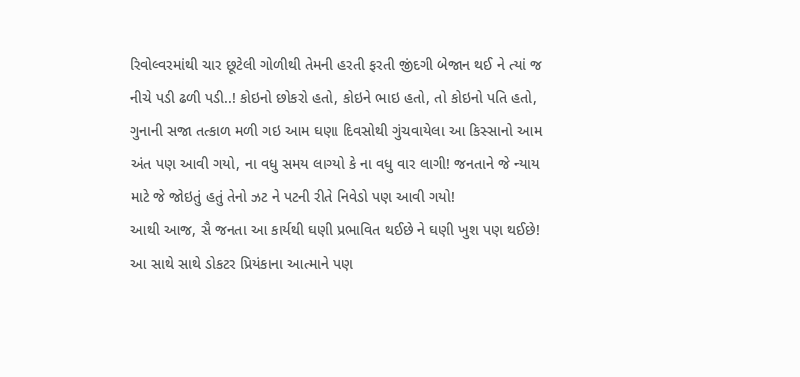રિવોલ્વરમાંથી ચાર છૂટેલી ગોળીથી તેમની હરતી ફરતી જીંદગી બેજાન થઈ ને ત્યાં જ નીચે પડી ઢળી પડી..! કોઇનો છોકરો હતો, કોઇને ભાઇ હતો, તો કોઇનો પતિ હતો, ગુનાની સજા તત્કાળ મળી ગઇ આમ ઘણા દિવસોથી ગુંચવાયેલા આ કિસ્સાનો આમ અંત પણ આવી ગયો, ના વધુ સમય લાગ્યો કે ના વધુ વાર લાગી! જનતાને જે ન્યાય માટે જે જોઇતું હતું તેનો ઝટ ને પટની રીતે નિવેડો પણ આવી ગયો!
આથી આજ, સૈ જનતા આ કાર્યથી ઘણી પ્રભાવિત થઈછે ને ઘણી ખુશ પણ થઈછે! આ સાથે સાથે ડોકટર પ્રિયંકાના આત્માને પણ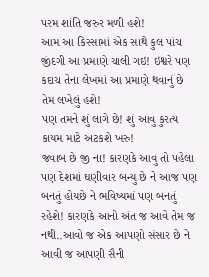પરમ શાંતિ જરુર મળી હશે!
આમ આ કિસ્સામાં એક સાથે કુલ પાંચ જીંદગી આ પ્રમાણે ચાલી ગઇ! ઇશ્વરે પણ કદાચ તેના લેખમાં આ પ્રમાણે થવાનું છે તેમ લખેલું હશે!
પણ તમને શું લાગે છે! શું આવુ કુરત્ય કાયમ માટે અટકશે ખરુ!
જવાબ છે જી ના! કારણકે આવુ તો પહેલા પણ દેશમાં ઘણીવાર બન્યુ છે ને આજ પણ બનતું હોયછે ને ભવિષ્યમાં પણ બનતું રહેશે! કારણકે આનો અંત જ આવે તેમ જ નથી..આવો જ એક આપણો સંસાર છે ને આવી જ આપણી સૈની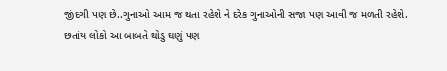જીંદગી પણ છે..ગુનાઓ આમ જ થતા રહેશે ને દરેક ગુનાઓની સજા પણ આવી જ મળતી રહેશે.
છતાંય લોકો આ બાબતે થોડુ ઘણું પણ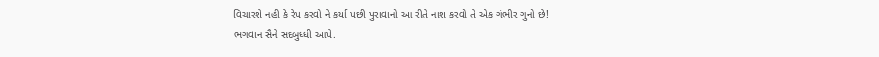વિચારશે નહી કે રેપ કરવો ને કર્યા પછી પુરાવાનો આ રીતે નાશ કરવો તે એક ગંભીર ગુનો છે!
ભગવાન સૈને સદબુધ્ધી આપે.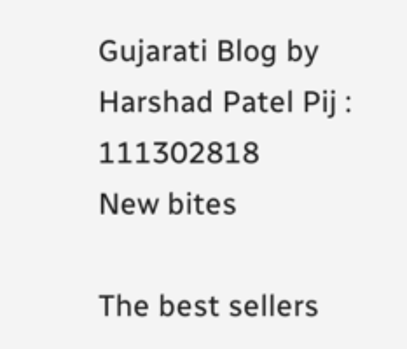Gujarati Blog by Harshad Patel Pij : 111302818
New bites

The best sellers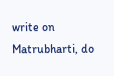write on Matrubharti, do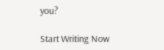you?

Start Writing Now